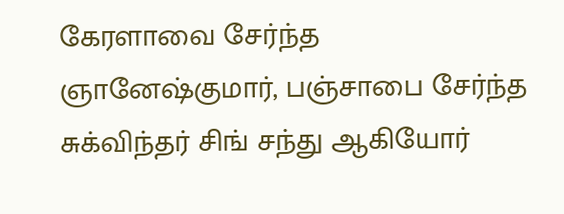கேரளாவை சேர்ந்த ஞானேஷ்குமார், பஞ்சாபை சேர்ந்த சுக்விந்தர் சிங் சந்து ஆகியோர்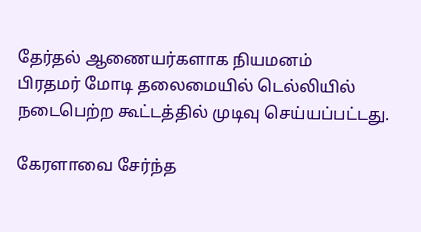தேர்தல் ஆணையர்களாக நியமனம்
பிரதமர் மோடி தலைமையில் டெல்லியில் நடைபெற்ற கூட்டத்தில் முடிவு செய்யப்பட்டது.

கேரளாவை சேர்ந்த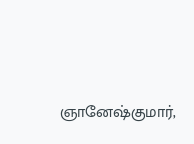ஞானேஷ்குமார்,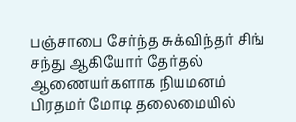பஞ்சாபை சேர்ந்த சுக்விந்தர் சிங் சந்து ஆகியோர் தேர்தல் ஆணையர்களாக நியமனம்
பிரதமர் மோடி தலைமையில்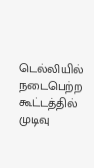டெல்லியில் நடைபெற்ற கூட்டத்தில் முடிவு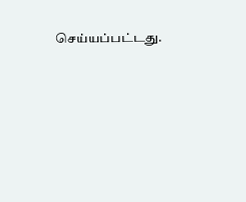செய்யப்பட்டது.